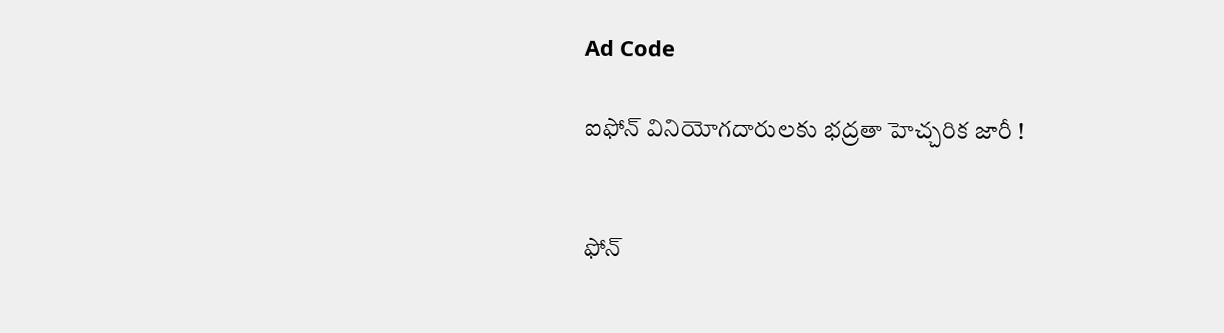Ad Code

ఐఫోన్ వినియోగదారులకు భద్రతా హెచ్చరిక జారీ !


ఫోన్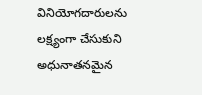వినియోగదారులను లక్ష్యంగా చేసుకుని అధునాతనమైన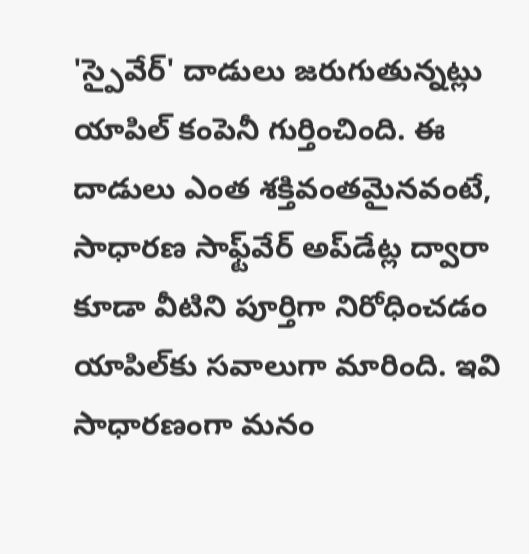'స్పైవేర్' దాడులు జరుగుతున్నట్లు యాపిల్ కంపెనీ గుర్తించింది. ఈ దాడులు ఎంత శక్తివంతమైనవంటే, సాధారణ సాఫ్ట్‌వేర్ అప్‌డేట్ల ద్వారా కూడా వీటిని పూర్తిగా నిరోధించడం యాపిల్‌కు సవాలుగా మారింది. ఇవి సాధారణంగా మనం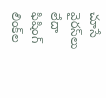చూసే వైరస్‌లు లేదా ఫిషింగ్ లింక్‌ల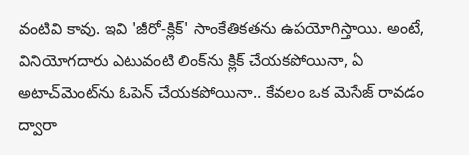వంటివి కావు. ఇవి 'జీరో-క్లిక్' సాంకేతికతను ఉపయోగిస్తాయి. అంటే, వినియోగదారు ఎటువంటి లింక్‌ను క్లిక్ చేయకపోయినా, ఏ అటాచ్‌మెంట్‌ను ఓపెన్ చేయకపోయినా.. కేవలం ఒక మెసేజ్ రావడం ద్వారా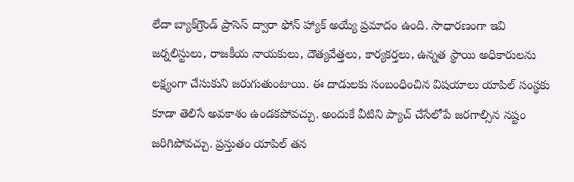లేదా బ్యాక్‌గ్రౌండ్ ప్రాసెస్ ద్వారా ఫోన్ హ్యాక్ అయ్యే ప్రమాదం ఉంది. సాధారణంగా ఇవి జర్నలిస్టులు, రాజకీయ నాయకులు, దౌత్యవేత్తలు, కార్యకర్తలు, ఉన్నత స్థాయి అధికారులను లక్ష్యంగా చేసుకుని జరుగుతుంటాయి. ఈ దాడులకు సంబంధించిన విషయాలు యాపిల్ సంస్థకు కూడా తెలిసే అవకాశం ఉండకపోవచ్చు. అందుకే వీటిని ప్యాచ్ చేసేలోపే జరగాల్సిన నష్టం జరిగిపోవచ్చు. ప్రస్తుతం యాపిల్ తన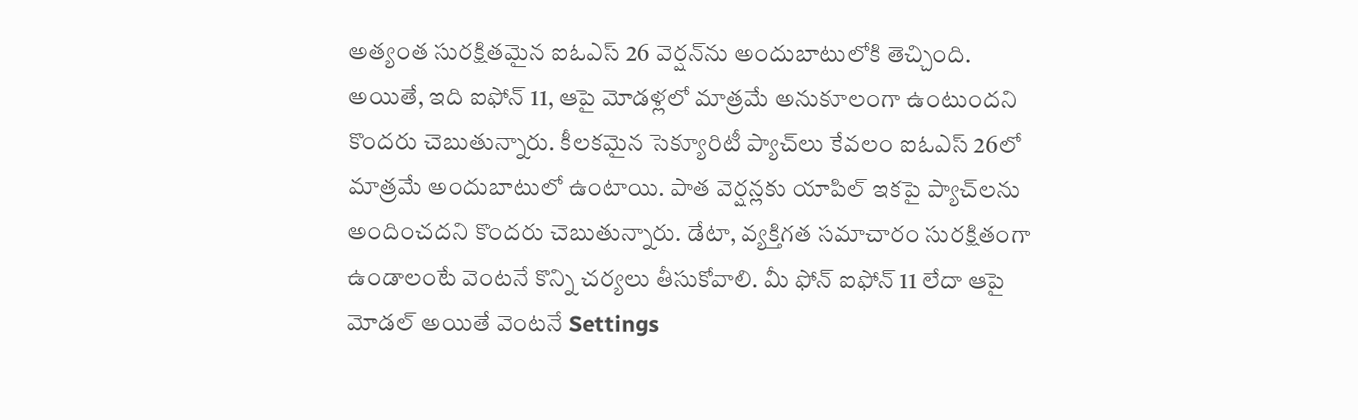అత్యంత సురక్షితమైన ఐఓఎస్‌ 26 వెర్షన్‌ను అందుబాటులోకి తెచ్చింది. అయితే, ఇది ఐఫోన్ 11, ఆపై మోడళ్లలో మాత్రమే అనుకూలంగా ఉంటుందని కొందరు చెబుతున్నారు. కీలకమైన సెక్యూరిటీ ప్యాచ్‌లు కేవలం ఐఓఎస్‌ 26లో మాత్రమే అందుబాటులో ఉంటాయి. పాత వెర్షన్లకు యాపిల్ ఇకపై ప్యాచ్‌లను అందించదని కొందరు చెబుతున్నారు. డేటా, వ్యక్తిగత సమాచారం సురక్షితంగా ఉండాలంటే వెంటనే కొన్ని చర్యలు తీసుకోవాలి. మీ ఫోన్ ఐఫోన్ 11 లేదా ఆపై మోడల్ అయితే వెంటనే Settings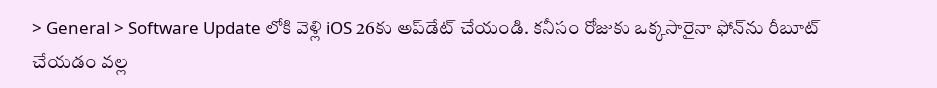> General > Software Update లోకి వెళ్లి iOS 26కు అప్‌డేట్ చేయండి. కనీసం రోజుకు ఒక్కసారైనా ఫోన్‌ను రీబూట్ చేయడం వల్ల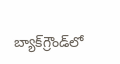బ్యాక్‌గ్రౌండ్‌లో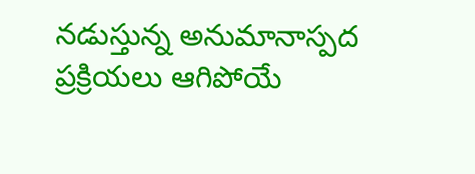నడుస్తున్న అనుమానాస్పద ప్రక్రియలు ఆగిపోయే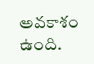అవకాశం ఉంది.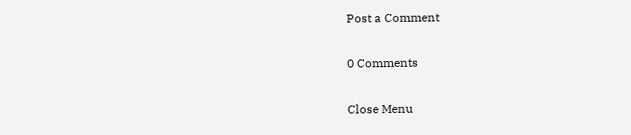Post a Comment

0 Comments

Close Menu